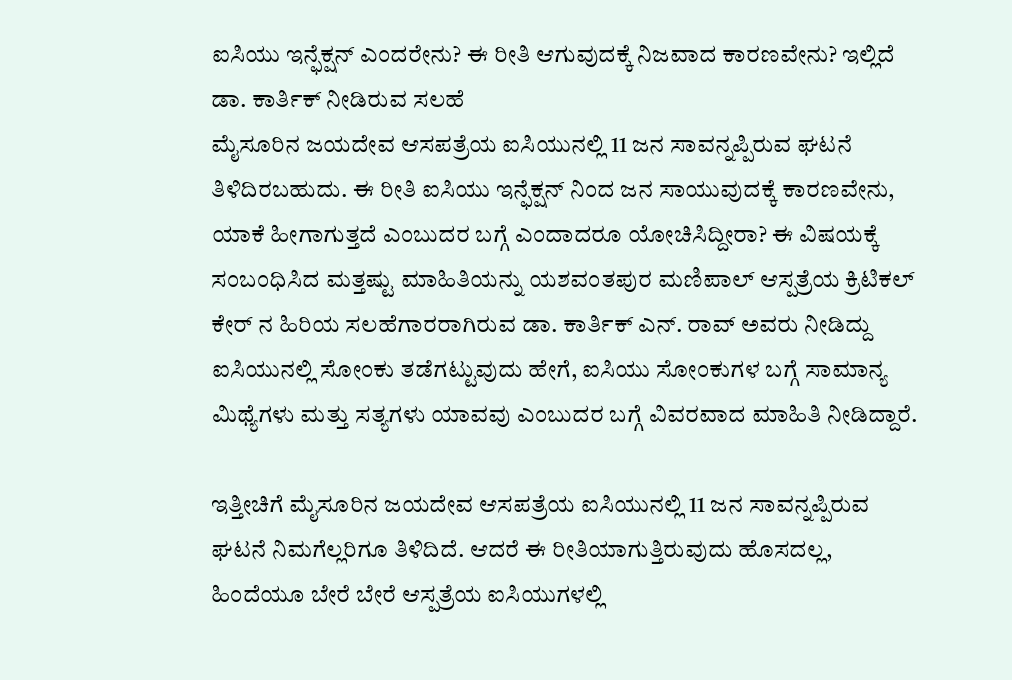ಐಸಿಯು ಇನ್ಫೆಕ್ಷನ್ ಎಂದರೇನು? ಈ ರೀತಿ ಆಗುವುದಕ್ಕೆ ನಿಜವಾದ ಕಾರಣವೇನು? ಇಲ್ಲಿದೆ ಡಾ. ಕಾರ್ತಿಕ್ ನೀಡಿರುವ ಸಲಹೆ
ಮೈಸೂರಿನ ಜಯದೇವ ಆಸಪತ್ರೆಯ ಐಸಿಯುನಲ್ಲಿ 11 ಜನ ಸಾವನ್ನಪ್ಪಿರುವ ಘಟನೆ ತಿಳಿದಿರಬಹುದು. ಈ ರೀತಿ ಐಸಿಯು ಇನ್ಫೆಕ್ಷನ್ ನಿಂದ ಜನ ಸಾಯುವುದಕ್ಕೆ ಕಾರಣವೇನು, ಯಾಕೆ ಹೀಗಾಗುತ್ತದೆ ಎಂಬುದರ ಬಗ್ಗೆ ಎಂದಾದರೂ ಯೋಚಿಸಿದ್ದೀರಾ? ಈ ವಿಷಯಕ್ಕೆ ಸಂಬಂಧಿಸಿದ ಮತ್ತಷ್ಟು ಮಾಹಿತಿಯನ್ನು ಯಶವಂತಪುರ ಮಣಿಪಾಲ್ ಆಸ್ಪತ್ರೆಯ ಕ್ರಿಟಿಕಲ್ ಕೇರ್ ನ ಹಿರಿಯ ಸಲಹೆಗಾರರಾಗಿರುವ ಡಾ. ಕಾರ್ತಿಕ್ ಎನ್. ರಾವ್ ಅವರು ನೀಡಿದ್ದು ಐಸಿಯುನಲ್ಲಿ ಸೋಂಕು ತಡೆಗಟ್ಟುವುದು ಹೇಗೆ, ಐಸಿಯು ಸೋಂಕುಗಳ ಬಗ್ಗೆ ಸಾಮಾನ್ಯ ಮಿಥ್ಯೆಗಳು ಮತ್ತು ಸತ್ಯಗಳು ಯಾವವು ಎಂಬುದರ ಬಗ್ಗೆ ವಿವರವಾದ ಮಾಹಿತಿ ನೀಡಿದ್ದಾರೆ.

ಇತ್ತೀಚಿಗೆ ಮೈಸೂರಿನ ಜಯದೇವ ಆಸಪತ್ರೆಯ ಐಸಿಯುನಲ್ಲಿ 11 ಜನ ಸಾವನ್ನಪ್ಪಿರುವ ಘಟನೆ ನಿಮಗೆಲ್ಲರಿಗೂ ತಿಳಿದಿದೆ. ಆದರೆ ಈ ರೀತಿಯಾಗುತ್ತಿರುವುದು ಹೊಸದಲ್ಲ, ಹಿಂದೆಯೂ ಬೇರೆ ಬೇರೆ ಆಸ್ಪತ್ರೆಯ ಐಸಿಯುಗಳಲ್ಲಿ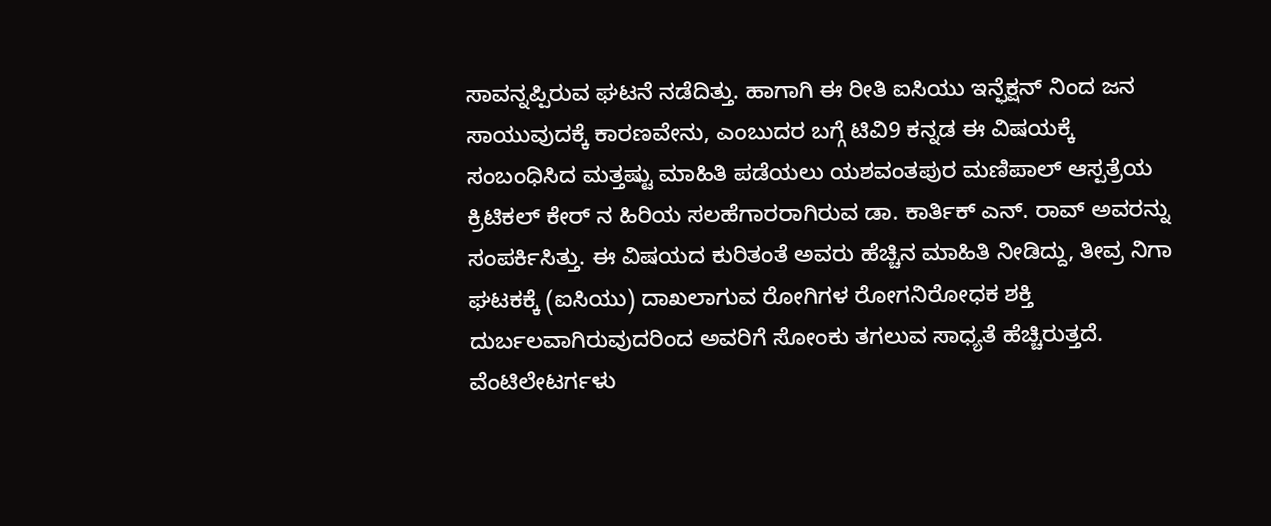ಸಾವನ್ನಪ್ಪಿರುವ ಘಟನೆ ನಡೆದಿತ್ತು. ಹಾಗಾಗಿ ಈ ರೀತಿ ಐಸಿಯು ಇನ್ಫೆಕ್ಷನ್ ನಿಂದ ಜನ ಸಾಯುವುದಕ್ಕೆ ಕಾರಣವೇನು, ಎಂಬುದರ ಬಗ್ಗೆ ಟಿವಿ9 ಕನ್ನಡ ಈ ವಿಷಯಕ್ಕೆ ಸಂಬಂಧಿಸಿದ ಮತ್ತಷ್ಟು ಮಾಹಿತಿ ಪಡೆಯಲು ಯಶವಂತಪುರ ಮಣಿಪಾಲ್ ಆಸ್ಪತ್ರೆಯ ಕ್ರಿಟಿಕಲ್ ಕೇರ್ ನ ಹಿರಿಯ ಸಲಹೆಗಾರರಾಗಿರುವ ಡಾ. ಕಾರ್ತಿಕ್ ಎನ್. ರಾವ್ ಅವರನ್ನು ಸಂಪರ್ಕಿಸಿತ್ತು. ಈ ವಿಷಯದ ಕುರಿತಂತೆ ಅವರು ಹೆಚ್ಚಿನ ಮಾಹಿತಿ ನೀಡಿದ್ದು, ತೀವ್ರ ನಿಗಾ ಘಟಕಕ್ಕೆ (ಐಸಿಯು) ದಾಖಲಾಗುವ ರೋಗಿಗಳ ರೋಗನಿರೋಧಕ ಶಕ್ತಿ ದುರ್ಬಲವಾಗಿರುವುದರಿಂದ ಅವರಿಗೆ ಸೋಂಕು ತಗಲುವ ಸಾಧ್ಯತೆ ಹೆಚ್ಚಿರುತ್ತದೆ. ವೆಂಟಿಲೇಟರ್ಗಳು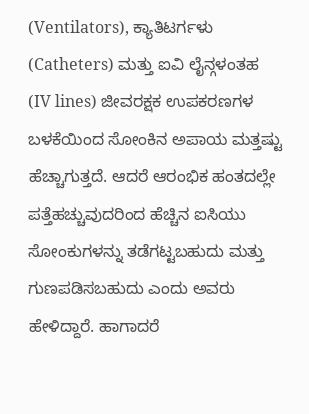(Ventilators), ಕ್ಯಾತಿಟರ್ಗಳು (Catheters) ಮತ್ತು ಐವಿ ಲೈನ್ಗಳಂತಹ (IV lines) ಜೀವರಕ್ಷಕ ಉಪಕರಣಗಳ ಬಳಕೆಯಿಂದ ಸೋಂಕಿನ ಅಪಾಯ ಮತ್ತಷ್ಟು ಹೆಚ್ಚಾಗುತ್ತದೆ. ಆದರೆ ಆರಂಭಿಕ ಹಂತದಲ್ಲೇ ಪತ್ತೆಹಚ್ಚುವುದರಿಂದ ಹೆಚ್ಚಿನ ಐಸಿಯು ಸೋಂಕುಗಳನ್ನು ತಡೆಗಟ್ಟಬಹುದು ಮತ್ತು ಗುಣಪಡಿಸಬಹುದು ಎಂದು ಅವರು ಹೇಳಿದ್ದಾರೆ. ಹಾಗಾದರೆ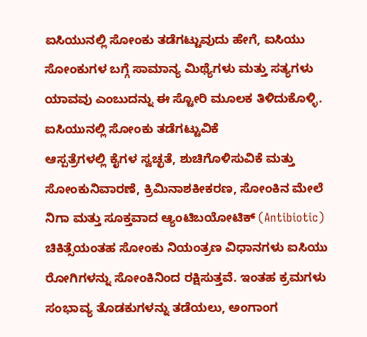ಐಸಿಯುನಲ್ಲಿ ಸೋಂಕು ತಡೆಗಟ್ಟುವುದು ಹೇಗೆ, ಐಸಿಯು ಸೋಂಕುಗಳ ಬಗ್ಗೆ ಸಾಮಾನ್ಯ ಮಿಥ್ಯೆಗಳು ಮತ್ತು ಸತ್ಯಗಳು ಯಾವವು ಎಂಬುದನ್ನು ಈ ಸ್ಟೋರಿ ಮೂಲಕ ತಿಳಿದುಕೊಳ್ಳಿ.
ಐಸಿಯುನಲ್ಲಿ ಸೋಂಕು ತಡೆಗಟ್ಟುವಿಕೆ
ಆಸ್ಪತ್ರೆಗಳಲ್ಲಿ ಕೈಗಳ ಸ್ವಚ್ಛತೆ, ಶುಚಿಗೊಳಿಸುವಿಕೆ ಮತ್ತು ಸೋಂಕುನಿವಾರಣೆ, ಕ್ರಿಮಿನಾಶಕೀಕರಣ, ಸೋಂಕಿನ ಮೇಲೆ ನಿಗಾ ಮತ್ತು ಸೂಕ್ತವಾದ ಆ್ಯಂಟಿಬಯೋಟಿಕ್ (Antibiotic) ಚಿಕಿತ್ಸೆಯಂತಹ ಸೋಂಕು ನಿಯಂತ್ರಣ ವಿಧಾನಗಳು ಐಸಿಯು ರೋಗಿಗಳನ್ನು ಸೋಂಕಿನಿಂದ ರಕ್ಷಿಸುತ್ತವೆ. ಇಂತಹ ಕ್ರಮಗಳು ಸಂಭಾವ್ಯ ತೊಡಕುಗಳನ್ನು ತಡೆಯಲು, ಅಂಗಾಂಗ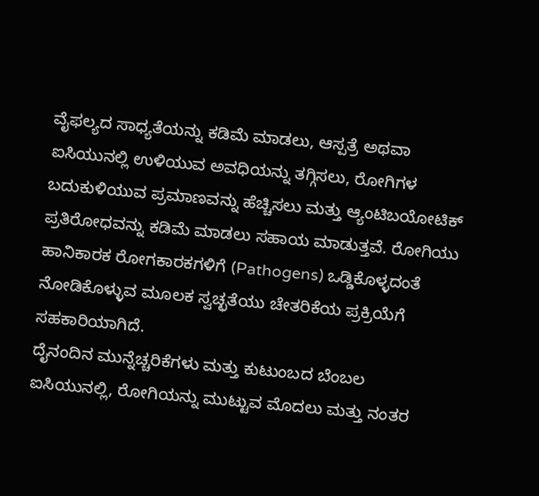ವೈಫಲ್ಯದ ಸಾಧ್ಯತೆಯನ್ನು ಕಡಿಮೆ ಮಾಡಲು, ಆಸ್ಪತ್ರೆ ಅಥವಾ ಐಸಿಯುನಲ್ಲಿ ಉಳಿಯುವ ಅವಧಿಯನ್ನು ತಗ್ಗಿಸಲು, ರೋಗಿಗಳ ಬದುಕುಳಿಯುವ ಪ್ರಮಾಣವನ್ನು ಹೆಚ್ಚಿಸಲು ಮತ್ತು ಆ್ಯಂಟಿಬಯೋಟಿಕ್ ಪ್ರತಿರೋಧವನ್ನು ಕಡಿಮೆ ಮಾಡಲು ಸಹಾಯ ಮಾಡುತ್ತವೆ. ರೋಗಿಯು ಹಾನಿಕಾರಕ ರೋಗಕಾರಕಗಳಿಗೆ (Pathogens) ಒಡ್ಡಿಕೊಳ್ಳದಂತೆ ನೋಡಿಕೊಳ್ಳುವ ಮೂಲಕ ಸ್ವಚ್ಛತೆಯು ಚೇತರಿಕೆಯ ಪ್ರಕ್ರಿಯೆಗೆ ಸಹಕಾರಿಯಾಗಿದೆ.
ದೈನಂದಿನ ಮುನ್ನೆಚ್ಚರಿಕೆಗಳು ಮತ್ತು ಕುಟುಂಬದ ಬೆಂಬಲ
ಐಸಿಯುನಲ್ಲಿ, ರೋಗಿಯನ್ನು ಮುಟ್ಟುವ ಮೊದಲು ಮತ್ತು ನಂತರ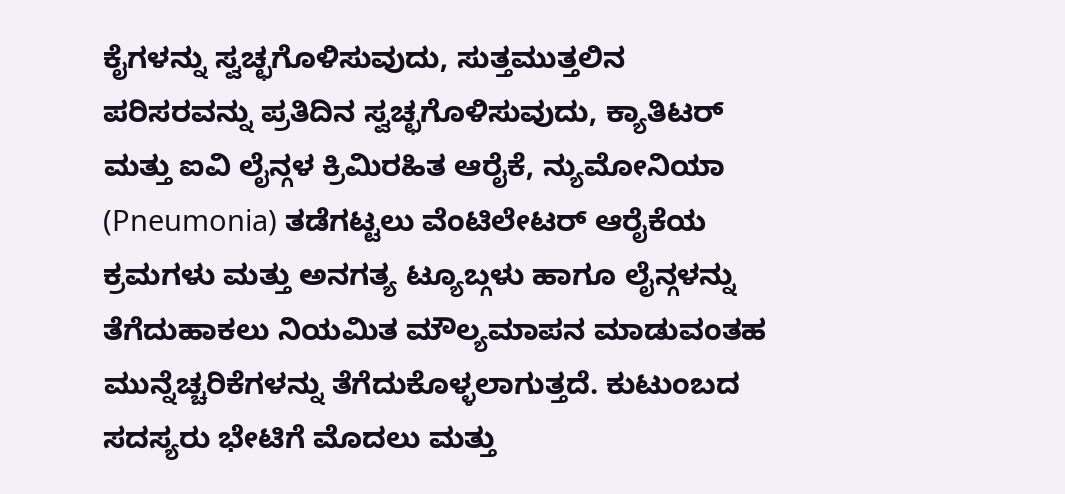ಕೈಗಳನ್ನು ಸ್ವಚ್ಛಗೊಳಿಸುವುದು, ಸುತ್ತಮುತ್ತಲಿನ ಪರಿಸರವನ್ನು ಪ್ರತಿದಿನ ಸ್ವಚ್ಛಗೊಳಿಸುವುದು, ಕ್ಯಾತಿಟರ್ ಮತ್ತು ಐವಿ ಲೈನ್ಗಳ ಕ್ರಿಮಿರಹಿತ ಆರೈಕೆ, ನ್ಯುಮೋನಿಯಾ (Pneumonia) ತಡೆಗಟ್ಟಲು ವೆಂಟಿಲೇಟರ್ ಆರೈಕೆಯ ಕ್ರಮಗಳು ಮತ್ತು ಅನಗತ್ಯ ಟ್ಯೂಬ್ಗಳು ಹಾಗೂ ಲೈನ್ಗಳನ್ನು ತೆಗೆದುಹಾಕಲು ನಿಯಮಿತ ಮೌಲ್ಯಮಾಪನ ಮಾಡುವಂತಹ ಮುನ್ನೆಚ್ಚರಿಕೆಗಳನ್ನು ತೆಗೆದುಕೊಳ್ಳಲಾಗುತ್ತದೆ. ಕುಟುಂಬದ ಸದಸ್ಯರು ಭೇಟಿಗೆ ಮೊದಲು ಮತ್ತು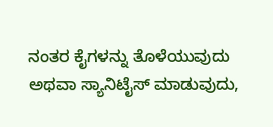ನಂತರ ಕೈಗಳನ್ನು ತೊಳೆಯುವುದು ಅಥವಾ ಸ್ಯಾನಿಟೈಸ್ ಮಾಡುವುದು,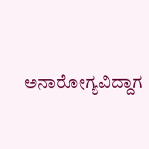ಅನಾರೋಗ್ಯವಿದ್ದಾಗ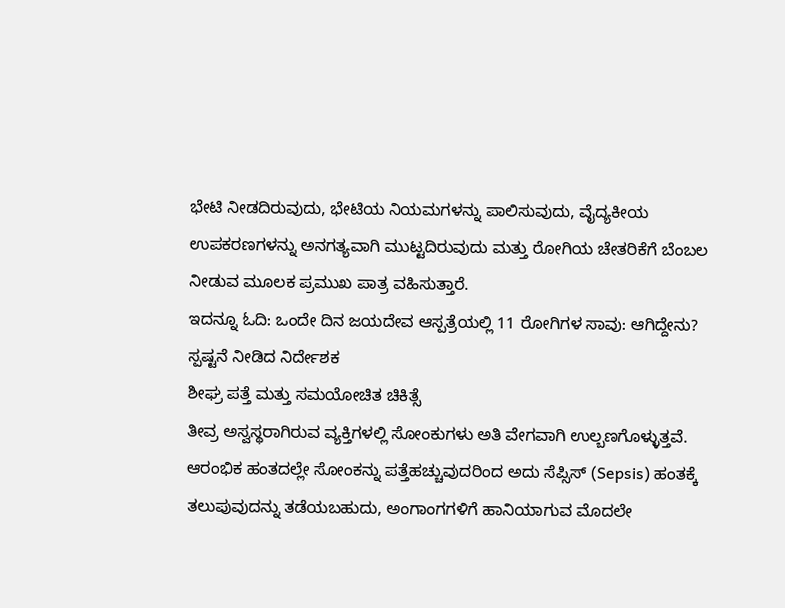ಭೇಟಿ ನೀಡದಿರುವುದು, ಭೇಟಿಯ ನಿಯಮಗಳನ್ನು ಪಾಲಿಸುವುದು, ವೈದ್ಯಕೀಯ ಉಪಕರಣಗಳನ್ನು ಅನಗತ್ಯವಾಗಿ ಮುಟ್ಟದಿರುವುದು ಮತ್ತು ರೋಗಿಯ ಚೇತರಿಕೆಗೆ ಬೆಂಬಲ ನೀಡುವ ಮೂಲಕ ಪ್ರಮುಖ ಪಾತ್ರ ವಹಿಸುತ್ತಾರೆ.
ಇದನ್ನೂ ಓದಿ: ಒಂದೇ ದಿನ ಜಯದೇವ ಆಸ್ಪತ್ರೆಯಲ್ಲಿ 11 ರೋಗಿಗಳ ಸಾವು: ಆಗಿದ್ದೇನು? ಸ್ಪಷ್ಟನೆ ನೀಡಿದ ನಿರ್ದೇಶಕ
ಶೀಘ್ರ ಪತ್ತೆ ಮತ್ತು ಸಮಯೋಚಿತ ಚಿಕಿತ್ಸೆ
ತೀವ್ರ ಅಸ್ವಸ್ಥರಾಗಿರುವ ವ್ಯಕ್ತಿಗಳಲ್ಲಿ ಸೋಂಕುಗಳು ಅತಿ ವೇಗವಾಗಿ ಉಲ್ಬಣಗೊಳ್ಳುತ್ತವೆ. ಆರಂಭಿಕ ಹಂತದಲ್ಲೇ ಸೋಂಕನ್ನು ಪತ್ತೆಹಚ್ಚುವುದರಿಂದ ಅದು ಸೆಪ್ಸಿಸ್ (Sepsis) ಹಂತಕ್ಕೆ ತಲುಪುವುದನ್ನು ತಡೆಯಬಹುದು, ಅಂಗಾಂಗಗಳಿಗೆ ಹಾನಿಯಾಗುವ ಮೊದಲೇ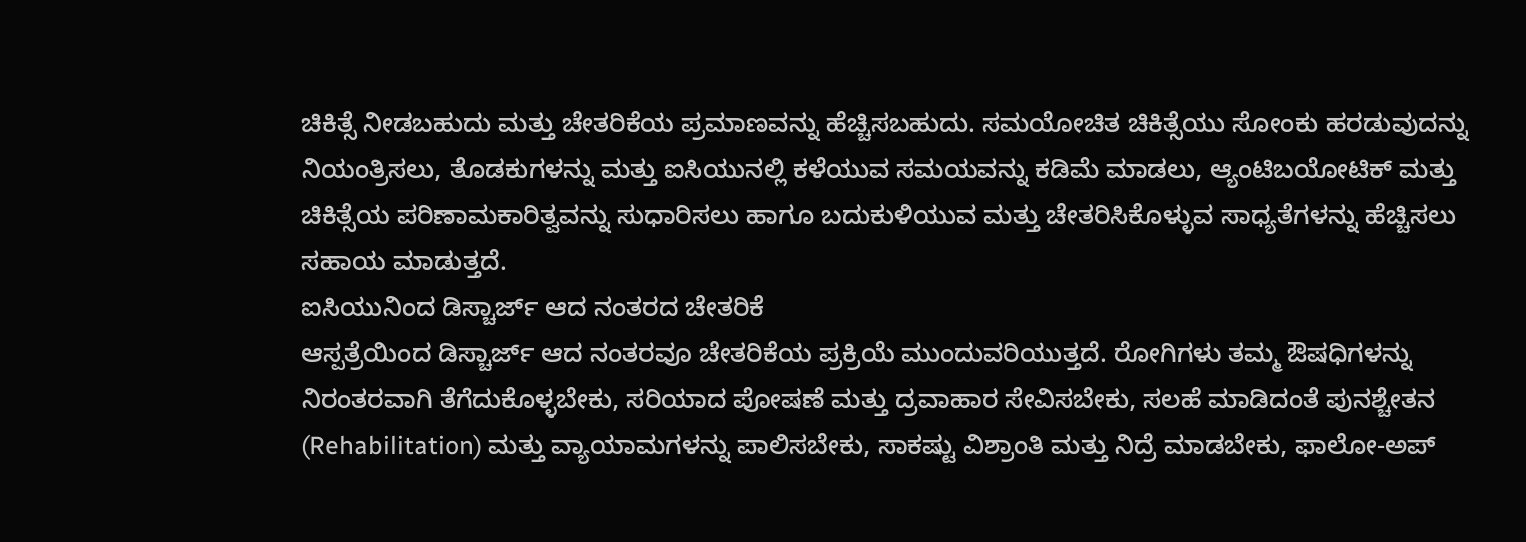ಚಿಕಿತ್ಸೆ ನೀಡಬಹುದು ಮತ್ತು ಚೇತರಿಕೆಯ ಪ್ರಮಾಣವನ್ನು ಹೆಚ್ಚಿಸಬಹುದು. ಸಮಯೋಚಿತ ಚಿಕಿತ್ಸೆಯು ಸೋಂಕು ಹರಡುವುದನ್ನು ನಿಯಂತ್ರಿಸಲು, ತೊಡಕುಗಳನ್ನು ಮತ್ತು ಐಸಿಯುನಲ್ಲಿ ಕಳೆಯುವ ಸಮಯವನ್ನು ಕಡಿಮೆ ಮಾಡಲು, ಆ್ಯಂಟಿಬಯೋಟಿಕ್ ಮತ್ತು ಚಿಕಿತ್ಸೆಯ ಪರಿಣಾಮಕಾರಿತ್ವವನ್ನು ಸುಧಾರಿಸಲು ಹಾಗೂ ಬದುಕುಳಿಯುವ ಮತ್ತು ಚೇತರಿಸಿಕೊಳ್ಳುವ ಸಾಧ್ಯತೆಗಳನ್ನು ಹೆಚ್ಚಿಸಲು ಸಹಾಯ ಮಾಡುತ್ತದೆ.
ಐಸಿಯುನಿಂದ ಡಿಸ್ಚಾರ್ಜ್ ಆದ ನಂತರದ ಚೇತರಿಕೆ
ಆಸ್ಪತ್ರೆಯಿಂದ ಡಿಸ್ಚಾರ್ಜ್ ಆದ ನಂತರವೂ ಚೇತರಿಕೆಯ ಪ್ರಕ್ರಿಯೆ ಮುಂದುವರಿಯುತ್ತದೆ. ರೋಗಿಗಳು ತಮ್ಮ ಔಷಧಿಗಳನ್ನು ನಿರಂತರವಾಗಿ ತೆಗೆದುಕೊಳ್ಳಬೇಕು, ಸರಿಯಾದ ಪೋಷಣೆ ಮತ್ತು ದ್ರವಾಹಾರ ಸೇವಿಸಬೇಕು, ಸಲಹೆ ಮಾಡಿದಂತೆ ಪುನಶ್ಚೇತನ (Rehabilitation) ಮತ್ತು ವ್ಯಾಯಾಮಗಳನ್ನು ಪಾಲಿಸಬೇಕು, ಸಾಕಷ್ಟು ವಿಶ್ರಾಂತಿ ಮತ್ತು ನಿದ್ರೆ ಮಾಡಬೇಕು, ಫಾಲೋ-ಅಪ್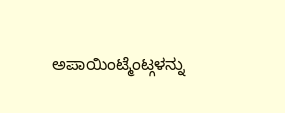ಅಪಾಯಿಂಟ್ಮೆಂಟ್ಗಳನ್ನು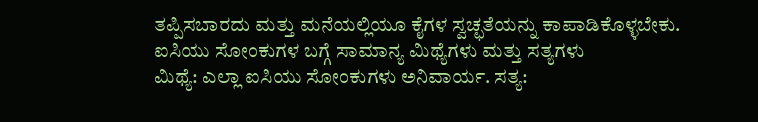ತಪ್ಪಿಸಬಾರದು ಮತ್ತು ಮನೆಯಲ್ಲಿಯೂ ಕೈಗಳ ಸ್ವಚ್ಛತೆಯನ್ನು ಕಾಪಾಡಿಕೊಳ್ಳಬೇಕು.
ಐಸಿಯು ಸೋಂಕುಗಳ ಬಗ್ಗೆ ಸಾಮಾನ್ಯ ಮಿಥ್ಯೆಗಳು ಮತ್ತು ಸತ್ಯಗಳು
ಮಿಥ್ಯೆ: ಎಲ್ಲಾ ಐಸಿಯು ಸೋಂಕುಗಳು ಅನಿವಾರ್ಯ. ಸತ್ಯ: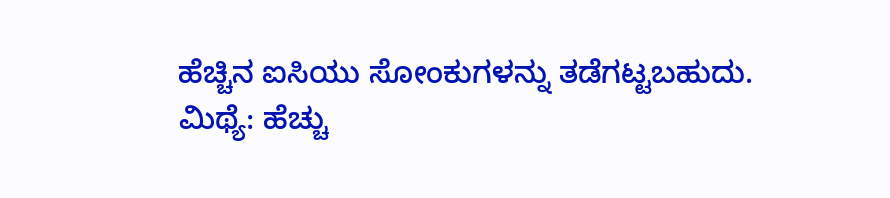ಹೆಚ್ಚಿನ ಐಸಿಯು ಸೋಂಕುಗಳನ್ನು ತಡೆಗಟ್ಟಬಹುದು.
ಮಿಥ್ಯೆ: ಹೆಚ್ಚು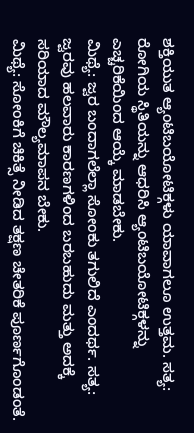ಶಕ್ತಿಯುತ ಆ್ಯಂಟಿಬಯೋಟಿಕ್ಗಳು ಯಾವಾಗಲೂ ಉತ್ತಮ. ಸತ್ಯ: ರೋಗಿಯ ಸ್ಥಿತಿಯನ್ನು ಆಧರಿಸಿ ಆ್ಯಂಟಿಬಯೋಟಿಕ್ಗಳನ್ನು ಎಚ್ಚರಿಕೆಯಿಂದ ಆಯ್ಕೆ ಮಾಡಬೇಕು.
ಮಿಥ್ಯೆ: ಜ್ವರ ಬಂದಾಗಲೆಲ್ಲಾ ಸೋಂಕು ತಗುಲಿದೆ ಎಂದರ್ಥ. ಸತ್ಯ: ಜ್ವರವು ಹಲವಾರು ಕಾರಣಗಳಿಂದ ಬರಬಹುದು ಮತ್ತು ಅದಕ್ಕೆ ಸರಿಯಾದ ಮೌಲ್ಯಮಾಪನ ಬೇಕು.
ಮಿಥ್ಯೆ: ಸೋಂಕಿಗೆ ಚಿಕಿತ್ಸೆ ನೀಡಿದ ತಕ್ಷಣ ಚೇತರಿಕೆ ಪೂರ್ಣಗೊಂಡಂತೆ.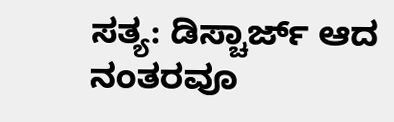ಸತ್ಯ: ಡಿಸ್ಚಾರ್ಜ್ ಆದ ನಂತರವೂ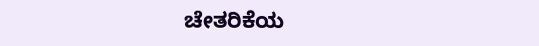ಚೇತರಿಕೆಯ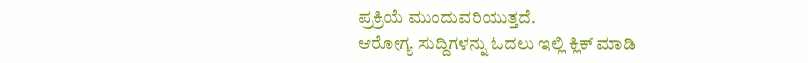ಪ್ರಕ್ರಿಯೆ ಮುಂದುವರಿಯುತ್ತದೆ.
ಆರೋಗ್ಯ ಸುದ್ದಿಗಳನ್ನು ಓದಲು ಇಲ್ಲಿ ಕ್ಲಿಕ್ ಮಾಡಿ